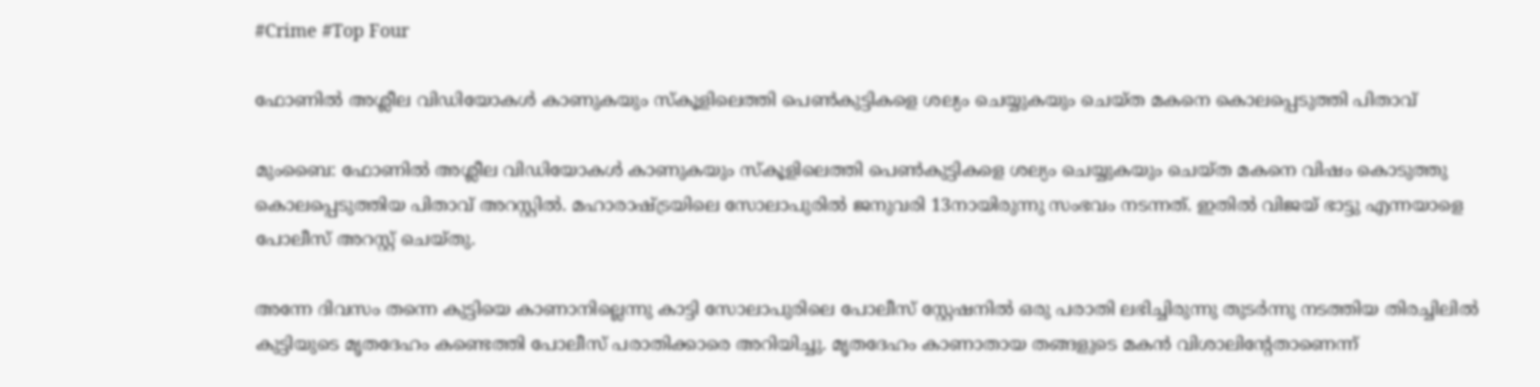#Crime #Top Four

ഫോണില്‍ അശ്ലീല വിഡിയോകള്‍ കാണുകയും സ്‌കൂളിലെത്തി പെണ്‍കുട്ടികളെ ശല്യം ചെയ്യുകയും ചെയ്ത മകനെ കൊലപ്പെടുത്തി പിതാവ്

മുംബൈ: ഫോണില്‍ അശ്ലീല വിഡിയോകള്‍ കാണുകയും സ്‌കൂളിലെത്തി പെണ്‍കുട്ടികളെ ശല്യം ചെയ്യുകയും ചെയ്ത മകനെ വിഷം കൊടുത്തു കൊലപ്പെടുത്തിയ പിതാവ് അറസ്റ്റില്‍. മഹാരാഷ്ട്രയിലെ സോലാപുരില്‍ ജനുവരി 13നായിരുന്നു സംഭവം നടന്നത്. ഇതില്‍ വിജയ് ഭാട്ടു എന്നയാളെ പോലീസ് അറസ്റ്റ് ചെയ്തു.

അന്നേ ദിവസം തന്നെ കുട്ടിയെ കാണാനില്ലെന്നു കാട്ടി സോലാപുരിലെ പോലീസ് സ്റ്റേഷനില്‍ ഒരു പരാതി ലഭിച്ചിരുന്നു തുടര്‍ന്നു നടത്തിയ തിരച്ചിലില്‍ കുട്ടിയുടെ മൃതദേഹം കണ്ടെത്തി പോലീസ് പരാതിക്കാരെ അറിയിച്ചു. മൃതദേഹം കാണാതായ തങ്ങളുടെ മകന്‍ വിശാലിന്റേതാണെന്ന്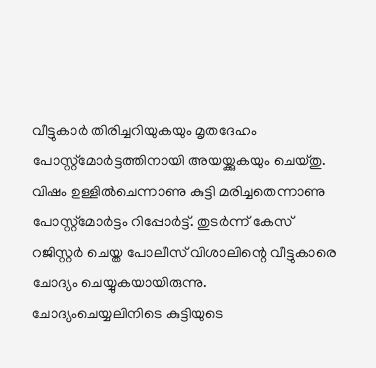വീട്ടുകാര്‍ തിരിച്ചറിയുകയും മൃതദേഹം പോസ്റ്റ്മോര്‍ട്ടത്തിനായി അയയ്ക്കുകയും ചെയ്തു. വിഷം ഉള്ളില്‍ചെന്നാണു കുട്ടി മരിച്ചതെന്നാണു പോസ്റ്റ്മോര്‍ട്ടം റിപ്പോര്‍ട്ട്. തുടര്‍ന്ന് കേസ് റജിസ്റ്റര്‍ ചെയ്ത പോലീസ് വിശാലിന്റെ വീട്ടുകാരെ ചോദ്യം ചെയ്യുകയായിരുന്നു. ചോദ്യംചെയ്യലിനിടെ കുട്ടിയുടെ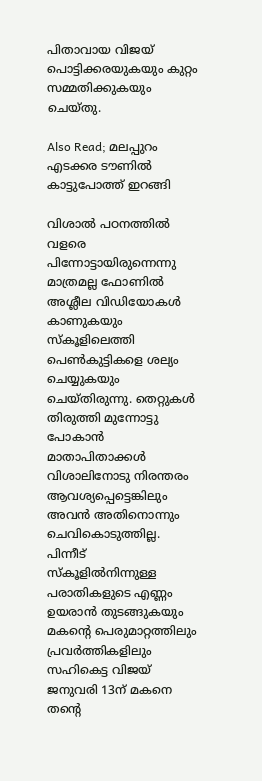പിതാവായ വിജയ് പൊട്ടിക്കരയുകയും കുറ്റം സമ്മതിക്കുകയും ചെയ്തു.

Also Read; മലപ്പുറം എടക്കര ടൗണില്‍ കാട്ടുപോത്ത് ഇറങ്ങി

വിശാല്‍ പഠനത്തില്‍ വളരെ പിന്നോട്ടായിരുന്നെന്നു മാത്രമല്ല ഫോണില്‍ അശ്ലീല വിഡിയോകള്‍ കാണുകയും സ്‌കൂളിലെത്തി പെണ്‍കുട്ടികളെ ശല്യം ചെയ്യുകയും ചെയ്തിരുന്നു. തെറ്റുകള്‍ തിരുത്തി മുന്നോട്ടു പോകാന്‍ മാതാപിതാക്കള്‍ വിശാലിനോടു നിരന്തരം ആവശ്യപ്പെട്ടെങ്കിലും അവന്‍ അതിനൊന്നും ചെവികൊടുത്തില്ല. പിന്നീട് സ്‌കൂളില്‍നിന്നുള്ള പരാതികളുടെ എണ്ണം ഉയരാന്‍ തുടങ്ങുകയും മകന്റെ പെരുമാറ്റത്തിലും പ്രവര്‍ത്തികളിലും സഹികെട്ട വിജയ് ജനുവരി 13ന് മകനെ തന്റെ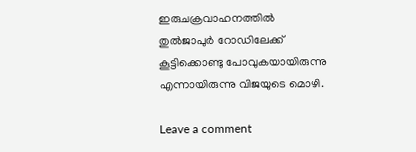ഇരുചക്രവാഹനത്തില്‍ തുല്‍ജാപുര്‍ റോഡിലേക്ക് കൂട്ടിക്കൊണ്ടു പോവുകയായിരുന്നു എന്നായിരുന്നു വിജയുടെ മൊഴി.

Leave a comment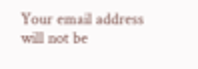Your email address will not be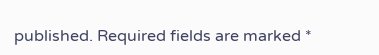published. Required fields are marked *